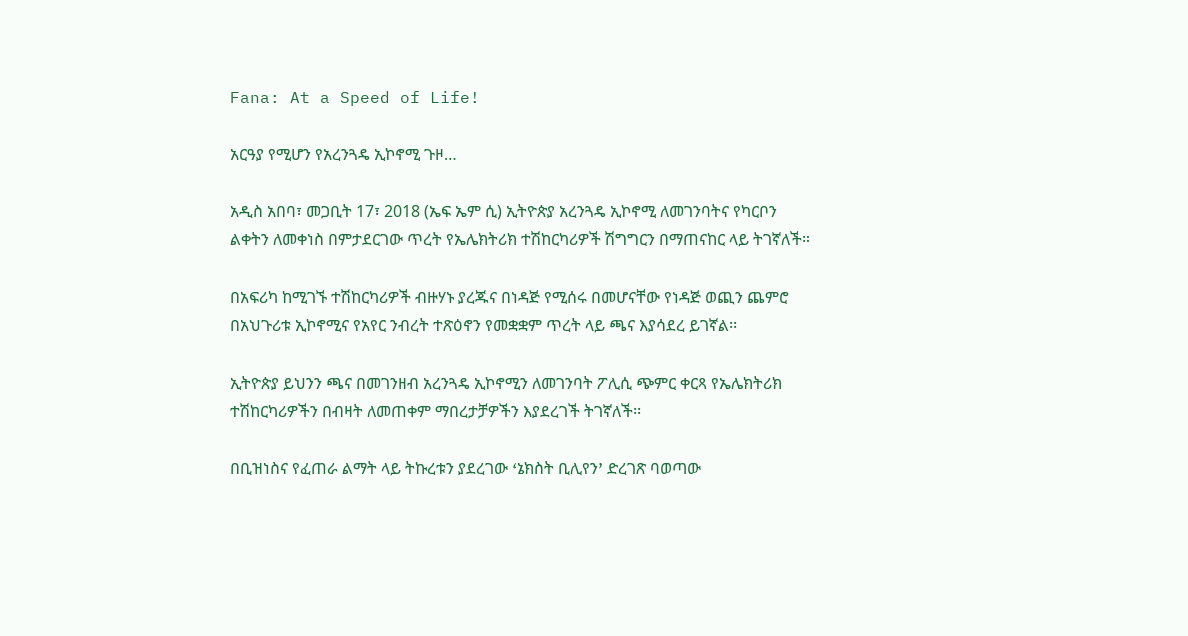Fana: At a Speed of Life!

አርዓያ የሚሆን የአረንጓዴ ኢኮኖሚ ጉዞ…

አዲስ አበባ፣ መጋቢት 17፣ 2018 (ኤፍ ኤም ሲ) ኢትዮጵያ አረንጓዴ ኢኮኖሚ ለመገንባትና የካርቦን ልቀትን ለመቀነስ በምታደርገው ጥረት የኤሌክትሪክ ተሽከርካሪዎች ሽግግርን በማጠናከር ላይ ትገኛለች።

በአፍሪካ ከሚገኙ ተሽከርካሪዎች ብዙሃኑ ያረጁና በነዳጅ የሚሰሩ በመሆናቸው የነዳጅ ወጪን ጨምሮ በአህጉሪቱ ኢኮኖሚና የአየር ንብረት ተጽዕኖን የመቋቋም ጥረት ላይ ጫና እያሳደረ ይገኛል፡፡

ኢትዮጵያ ይህንን ጫና በመገንዘብ አረንጓዴ ኢኮኖሚን ለመገንባት ፖሊሲ ጭምር ቀርጻ የኤሌክትሪክ ተሽከርካሪዎችን በብዛት ለመጠቀም ማበረታቻዎችን እያደረገች ትገኛለች፡፡

በቢዝነስና የፈጠራ ልማት ላይ ትኩረቱን ያደረገው ߵኔክስት ቢሊየንߴ ድረገጽ ባወጣው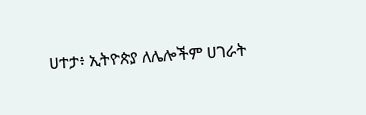ሀተታ፥ ኢትዮጵያ ለሌሎችም ሀገራት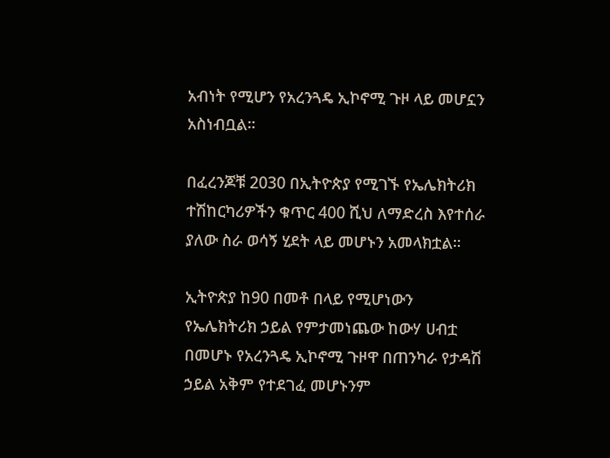አብነት የሚሆን የአረንጓዴ ኢኮኖሚ ጉዞ ላይ መሆኗን አስነብቧል፡፡

በፈረንጆቹ 2030 በኢትዮጵያ የሚገኙ የኤሌክትሪክ ተሽከርካሪዎችን ቁጥር 400 ሺህ ለማድረስ እየተሰራ ያለው ስራ ወሳኝ ሂደት ላይ መሆኑን አመላክቷል፡፡

ኢትዮጵያ ከ90 በመቶ በላይ የሚሆነውን የኤሌክትሪክ ኃይል የምታመነጨው ከውሃ ሀብቷ በመሆኑ የአረንጓዴ ኢኮኖሚ ጉዞዋ በጠንካራ የታዳሽ ኃይል አቅም የተደገፈ መሆኑንም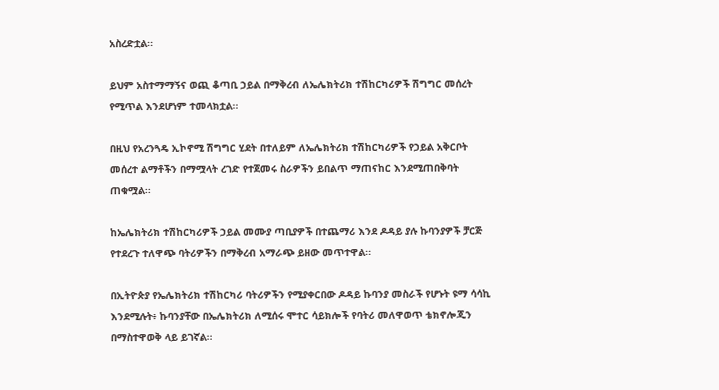አስረድቷል፡፡

ይህም አስተማማኝና ወጪ ቆጣቢ ኃይል በማቅረብ ለኤሌክትሪክ ተሽከርካሪዎች ሽግግር መሰረት የሚጥል እንደሆነም ተመላክቷል፡፡

በዚህ የአረንጓዴ ኢኮኖሚ ሽግግር ሂደት በተለይም ለኤሌክትሪክ ተሽከርካሪዎች የኃይል አቅርቦት መሰረተ ልማቶችን በማሟላት ረገድ የተጀመሩ ስራዎችን ይበልጥ ማጠናከር እንደሚጠበቅባት ጠቁሟል፡፡

ከኤሌክትሪክ ተሽከርካሪዎች ኃይል መሙያ ጣቢያዎች በተጨማሪ እንደ ዶዳይ ያሉ ኩባንያዎች ቻርጅ የተደረጉ ተለዋጭ ባትሪዎችን በማቅረብ አማራጭ ይዘው መጥተዋል፡፡

በኢትዮጵያ የኤሌክትሪክ ተሽከርካሪ ባትሪዎችን የሚያቀርበው ዶዳይ ኩባንያ መስራች የሆኑት ዩማ ሳሳኪ እንደሚሉት፥ ኩባንያቸው በኤሌክትሪክ ለሚሰሩ ሞተር ሳይክሎች የባትሪ መለዋወጥ ቴክኖሎጂን በማስተዋወቅ ላይ ይገኛል፡፡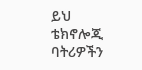ይህ ቴክኖሎጂ ባትሪዎችን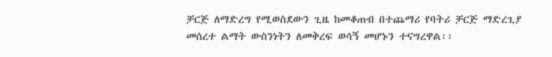ቻርጅ ለማድረግ የሚወስደውን ጊዜ ከመቆጠብ በተጨማሪ የባትሪ ቻርጅ ማድረጊያ መሰረተ ልማት ውስንነትን ለመቅረፍ ወሳኝ መሆኑን ተናግረዋል፡፡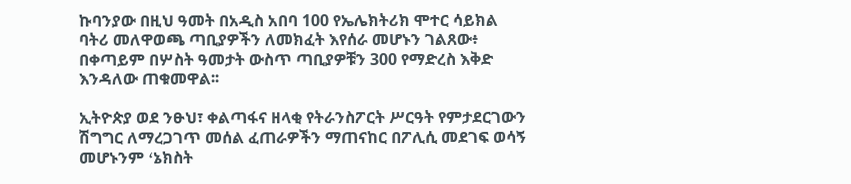ኩባንያው በዚህ ዓመት በአዲስ አበባ 100 የኤሌክትሪክ ሞተር ሳይክል ባትሪ መለዋወጫ ጣቢያዎችን ለመክፈት እየሰራ መሆኑን ገልጸው፥ በቀጣይም በሦስት ዓመታት ውስጥ ጣቢያዎቹን 300 የማድረስ እቅድ እንዳለው ጠቁመዋል፡፡

ኢትዮጵያ ወደ ንፁህ፣ ቀልጣፋና ዘላቂ የትራንስፖርት ሥርዓት የምታደርገውን ሽግግር ለማረጋገጥ መሰል ፈጠራዎችን ማጠናከር በፖሊሲ መደገፍ ወሳኝ መሆኑንም ߵኔክስት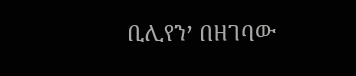ቢሊየንߴ በዘገባው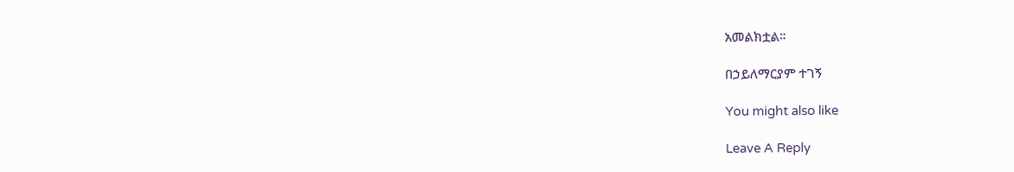አመልክቷል፡፡

በኃይለማርያም ተገኝ

You might also like

Leave A Reply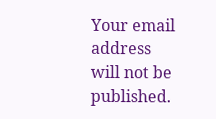Your email address will not be published.